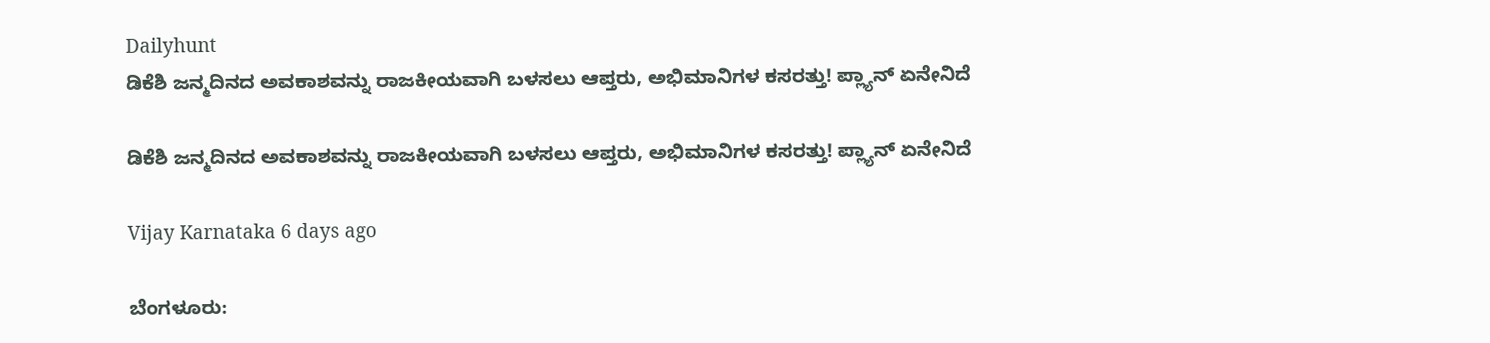Dailyhunt
ಡಿಕೆಶಿ ಜನ್ಮದಿನದ ಅವಕಾಶವನ್ನು ರಾಜಕೀಯವಾಗಿ ಬಳಸಲು ಆಪ್ತರು, ಅಭಿಮಾನಿಗಳ ಕಸರತ್ತು! ಪ್ಲ್ಯಾನ್ ಏನೇನಿದೆ

ಡಿಕೆಶಿ ಜನ್ಮದಿನದ ಅವಕಾಶವನ್ನು ರಾಜಕೀಯವಾಗಿ ಬಳಸಲು ಆಪ್ತರು, ಅಭಿಮಾನಿಗಳ ಕಸರತ್ತು! ಪ್ಲ್ಯಾನ್ ಏನೇನಿದೆ

Vijay Karnataka 6 days ago

ಬೆಂಗಳೂರು: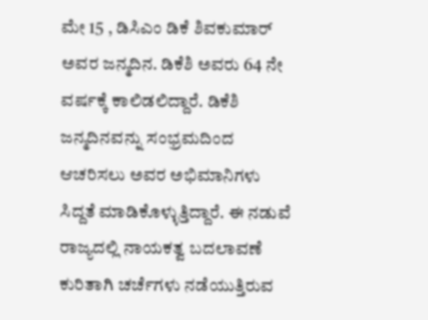ಮೇ 15 , ಡಿಸಿಎಂ ಡಿಕೆ ಶಿವಕುಮಾರ್ ಅವರ ಜನ್ಮದಿನ. ಡಿಕೆಶಿ ಅವರು 64 ನೇ ವರ್ಷಕ್ಕೆ ಕಾಲಿಡಲಿದ್ದಾರೆ. ಡಿಕೆಶಿ ಜನ್ಮದಿನವನ್ನು ಸಂಭ್ರಮದಿಂದ ಆಚರಿಸಲು ಅವರ ಅಭಿಮಾನಿಗಳು ಸಿದ್ದತೆ ಮಾಡಿಕೊಳ್ಳುತ್ತಿದ್ದಾರೆ. ಈ ನಡುವೆ ರಾಜ್ಯದಲ್ಲಿ ನಾಯಕತ್ವ ಬದಲಾವಣೆ ಕುರಿತಾಗಿ ಚರ್ಚೆಗಳು ನಡೆಯುತ್ತಿರುವ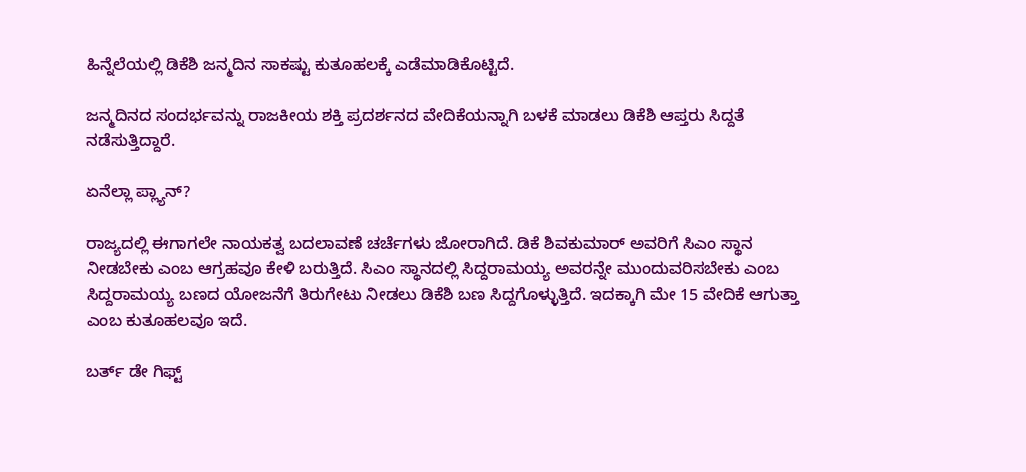ಹಿನ್ನೆಲೆಯಲ್ಲಿ ಡಿಕೆಶಿ ಜನ್ಮದಿನ ಸಾಕಷ್ಟು ಕುತೂಹಲಕ್ಕೆ ಎಡೆಮಾಡಿಕೊಟ್ಟಿದೆ.

ಜನ್ಮದಿನದ ಸಂದರ್ಭವನ್ನು ರಾಜಕೀಯ ಶಕ್ತಿ ಪ್ರದರ್ಶನದ ವೇದಿಕೆಯನ್ನಾಗಿ ಬಳಕೆ ಮಾಡಲು ಡಿಕೆಶಿ ಆಪ್ತರು ಸಿದ್ದತೆ ನಡೆಸುತ್ತಿದ್ದಾರೆ.

ಏನೆಲ್ಲಾ ಪ್ಲ್ಯಾನ್?

ರಾಜ್ಯದಲ್ಲಿ ಈಗಾಗಲೇ ನಾಯಕತ್ವ ಬದಲಾವಣೆ ಚರ್ಚೆಗಳು ಜೋರಾಗಿದೆ. ಡಿಕೆ ಶಿವಕುಮಾರ್ ಅವರಿಗೆ ಸಿಎಂ ಸ್ಥಾನ ನೀಡಬೇಕು ಎಂಬ ಆಗ್ರಹವೂ ಕೇಳಿ ಬರುತ್ತಿದೆ. ಸಿಎಂ ಸ್ಥಾನದಲ್ಲಿ ಸಿದ್ದರಾಮಯ್ಯ ಅವರನ್ನೇ ಮುಂದುವರಿಸಬೇಕು ಎಂಬ ಸಿದ್ದರಾಮಯ್ಯ ಬಣದ ಯೋಜನೆಗೆ ತಿರುಗೇಟು ನೀಡಲು ಡಿಕೆಶಿ ಬಣ ಸಿದ್ದಗೊಳ್ಳುತ್ತಿದೆ. ಇದಕ್ಕಾಗಿ ಮೇ 15 ವೇದಿಕೆ ಆಗುತ್ತಾ ಎಂಬ ಕುತೂಹಲವೂ ಇದೆ.

ಬರ್ತ್ ಡೇ ಗಿಫ್ಟ್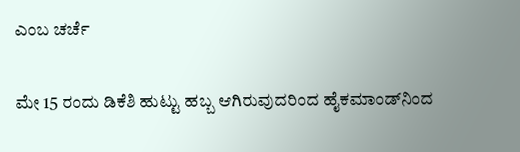ಎಂಬ ಚರ್ಚೆ

ಮೇ 15 ರಂದು ಡಿಕೆಶಿ ಹುಟ್ಟು ಹಬ್ಬ ಆಗಿರುವುದರಿಂದ ಹೈಕಮಾಂಡ್‌ನಿಂದ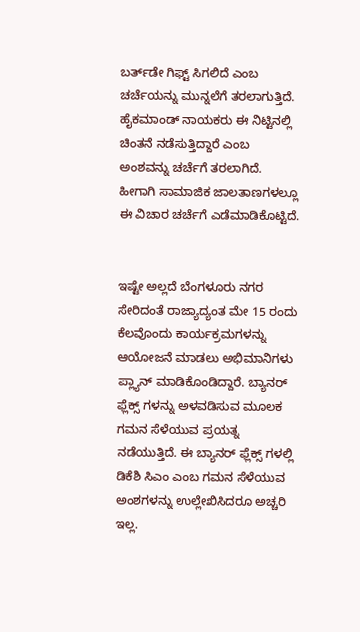ಬರ್ತ್‌ಡೇ ಗಿಫ್ಟ್ ಸಿಗಲಿದೆ ಎಂಬ ಚರ್ಚೆಯನ್ನು ಮುನ್ನಲೆಗೆ ತರಲಾಗುತ್ತಿದೆ. ಹೈಕಮಾಂಡ್‌ ನಾಯಕರು ಈ ನಿಟ್ಟಿನಲ್ಲಿ ಚಿಂತನೆ ನಡೆಸುತ್ತಿದ್ದಾರೆ ಎಂಬ ಅಂಶವನ್ನು ಚರ್ಚೆಗೆ ತರಲಾಗಿದೆ. ಹೀಗಾಗಿ ಸಾಮಾಜಿಕ ಜಾಲತಾಣಗಳಲ್ಲೂ ಈ ವಿಚಾರ ಚರ್ಚೆಗೆ ಎಡೆಮಾಡಿಕೊಟ್ಟಿದೆ.


ಇಷ್ಟೇ ಅಲ್ಲದೆ ಬೆಂಗಳೂರು ನಗರ ಸೇರಿದಂತೆ ರಾಜ್ಯಾದ್ಯಂತ ಮೇ 15 ರಂದು ಕೆಲವೊಂದು ಕಾರ್ಯಕ್ರಮಗಳನ್ನು ಆಯೋಜನೆ ಮಾಡಲು ಅಭಿಮಾನಿಗಳು ಪ್ಲ್ಯಾನ್ ಮಾಡಿಕೊಂಡಿದ್ದಾರೆ. ಬ್ಯಾನರ್ ಫ್ಲೆಕ್ಸ್ ಗಳನ್ನು ಅಳವಡಿಸುವ ಮೂಲಕ ಗಮನ ಸೆಳೆಯುವ ಪ್ರಯತ್ನ ನಡೆಯುತ್ತಿದೆ. ಈ ಬ್ಯಾನರ್ ಫ್ಲೆಕ್ಸ್ ಗಳಲ್ಲಿ ಡಿಕೆಶಿ ಸಿಎಂ ಎಂಬ ಗಮನ ಸೆಳೆಯುವ ಅಂಶಗಳನ್ನು ಉಲ್ಲೇಖಿಸಿದರೂ ಅಚ್ಚರಿ ಇಲ್ಲ.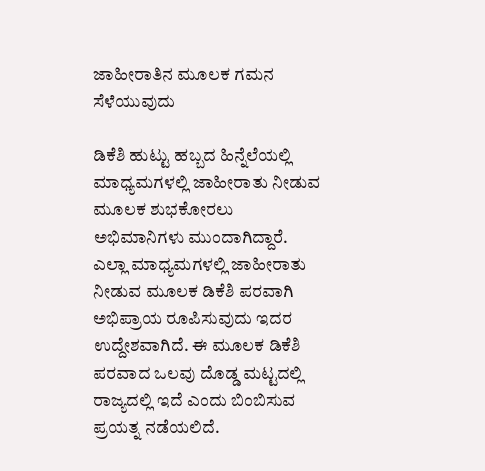ಜಾಹೀರಾತಿನ ಮೂಲಕ ಗಮನ ಸೆಳೆಯುವುದು

ಡಿಕೆಶಿ ಹುಟ್ಟು ಹಬ್ಬದ ಹಿನ್ನೆಲೆಯಲ್ಲಿ ಮಾಧ್ಯಮಗಳಲ್ಲಿ ಜಾಹೀರಾತು ನೀಡುವ ಮೂಲಕ ಶುಭಕೋರಲು ಅಭಿಮಾನಿಗಳು ಮುಂದಾಗಿದ್ದಾರೆ. ಎಲ್ಲಾ ಮಾಧ್ಯಮಗಳಲ್ಲಿ ಜಾಹೀರಾತು ನೀಡುವ ಮೂಲಕ ಡಿಕೆಶಿ ಪರವಾಗಿ ಅಭಿಪ್ರಾಯ ರೂಪಿಸುವುದು ಇದರ ಉದ್ದೇಶವಾಗಿದೆ. ಈ ಮೂಲಕ ಡಿಕೆಶಿ ಪರವಾದ ಒಲವು ದೊಡ್ಡ ಮಟ್ಟದಲ್ಲಿ ರಾಜ್ಯದಲ್ಲಿ ಇದೆ ಎಂದು ಬಿಂಬಿಸುವ ಪ್ರಯತ್ನ ನಡೆಯಲಿದೆ.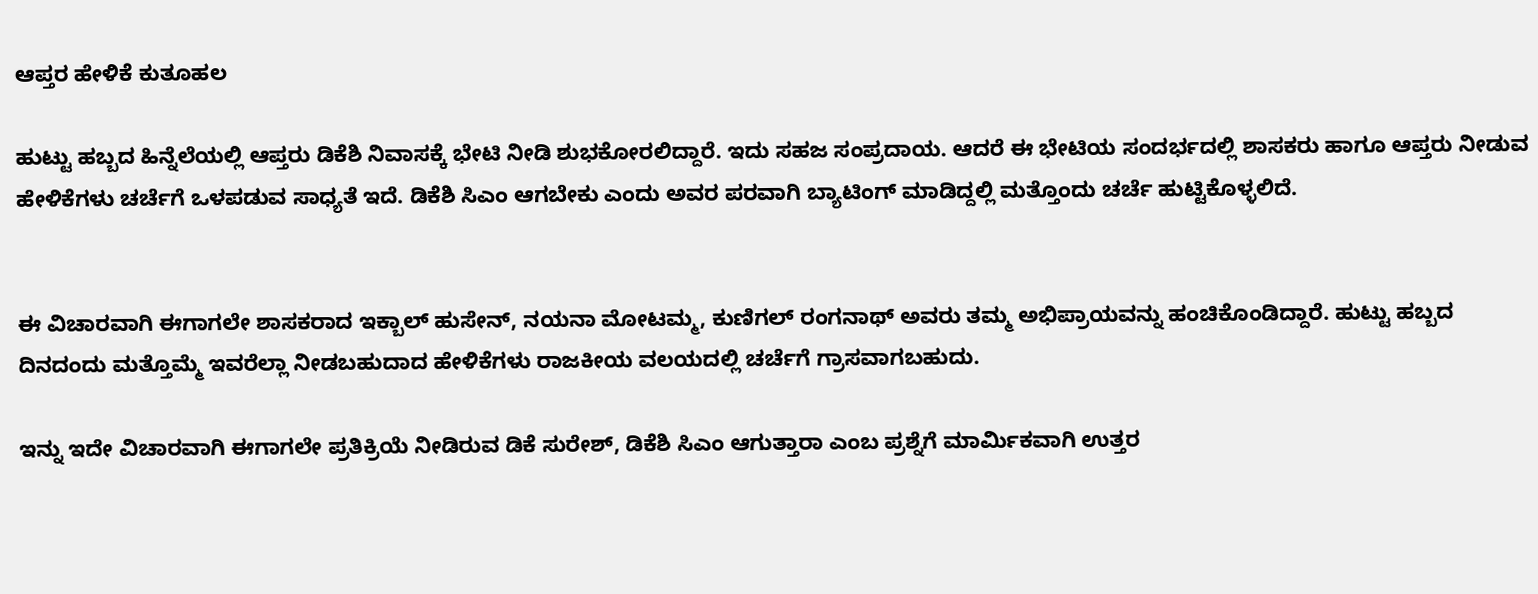ಆಪ್ತರ ಹೇಳಿಕೆ ಕುತೂಹಲ

ಹುಟ್ಟು ಹಬ್ಬದ ಹಿನ್ನೆಲೆಯಲ್ಲಿ ಆಪ್ತರು ಡಿಕೆಶಿ ನಿವಾಸಕ್ಕೆ ಭೇಟಿ ನೀಡಿ ಶುಭಕೋರಲಿದ್ದಾರೆ. ಇದು ಸಹಜ ಸಂಪ್ರದಾಯ. ಆದರೆ ಈ ಭೇಟಿಯ ಸಂದರ್ಭದಲ್ಲಿ ಶಾಸಕರು ಹಾಗೂ ಆಪ್ತರು ನೀಡುವ ಹೇಳಿಕೆಗಳು ಚರ್ಚೆಗೆ ಒಳಪಡುವ ಸಾಧ್ಯತೆ ಇದೆ. ಡಿಕೆಶಿ ಸಿಎಂ ಆಗಬೇಕು ಎಂದು ಅವರ ಪರವಾಗಿ ಬ್ಯಾಟಿಂಗ್ ಮಾಡಿದ್ದಲ್ಲಿ ಮತ್ತೊಂದು ಚರ್ಚೆ ಹುಟ್ಟಿಕೊಳ್ಳಲಿದೆ.


ಈ ವಿಚಾರವಾಗಿ ಈಗಾಗಲೇ ಶಾಸಕರಾದ ಇಕ್ಬಾಲ್ ಹುಸೇನ್, ನಯನಾ ಮೋಟಮ್ಮ, ಕುಣಿಗಲ್ ರಂಗನಾಥ್ ಅವರು ತಮ್ಮ ಅಭಿಪ್ರಾಯವನ್ನು ಹಂಚಿಕೊಂಡಿದ್ದಾರೆ. ಹುಟ್ಟು ಹಬ್ಬದ ದಿನದಂದು ಮತ್ತೊಮ್ಮೆ ಇವರೆಲ್ಲಾ ನೀಡಬಹುದಾದ ಹೇಳಿಕೆಗಳು ರಾಜಕೀಯ ವಲಯದಲ್ಲಿ ಚರ್ಚೆಗೆ ಗ್ರಾಸವಾಗಬಹುದು.

ಇನ್ನು ಇದೇ ವಿಚಾರವಾಗಿ ಈಗಾಗಲೇ ಪ್ರತಿಕ್ರಿಯೆ ನೀಡಿರುವ ಡಿಕೆ ಸುರೇಶ್, ಡಿಕೆಶಿ ಸಿಎಂ ಆಗುತ್ತಾರಾ ಎಂಬ ಪ್ರಶ್ನೆಗೆ ಮಾರ್ಮಿಕವಾಗಿ ಉತ್ತರ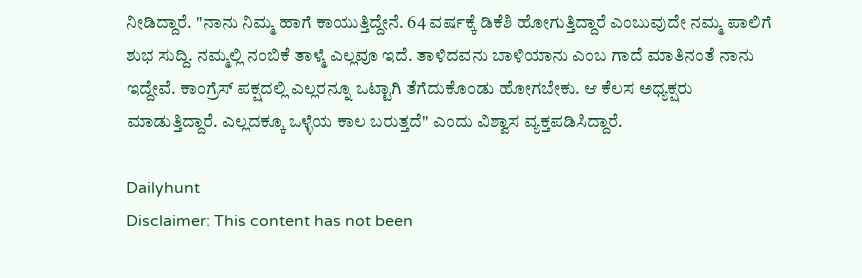ನೀಡಿದ್ದಾರೆ. "ನಾನು ನಿಮ್ಮ ಹಾಗೆ ಕಾಯುತ್ತಿದ್ದೇನೆ. 64 ವರ್ಷಕ್ಕೆ ಡಿಕೆಶಿ ಹೋಗುತ್ತಿದ್ದಾರೆ ಎಂಬುವುದೇ ನಮ್ಮ ಪಾಲಿಗೆ ಶುಭ ಸುದ್ದಿ. ನಮ್ಮಲ್ಲಿ ನಂಬಿಕೆ ತಾಳ್ಮೆ ಎಲ್ಲವೂ ಇದೆ. ತಾಳಿದವನು ಬಾಳಿಯಾನು ಎಂಬ ಗಾದೆ ಮಾತಿನಂತೆ ನಾನು ಇದ್ದೇವೆ. ಕಾಂಗ್ರೆಸ್ ಪಕ್ಷದಲ್ಲಿ ಎಲ್ಲರನ್ನೂ ಒಟ್ಟಾಗಿ ತೆಗೆದುಕೊಂಡು ಹೋಗಬೇಕು. ಆ ಕೆಲಸ ಅಧ್ಯಕ್ಷರು ಮಾಡುತ್ತಿದ್ದಾರೆ. ಎಲ್ಲದಕ್ಕೂ ಒಳ್ಳೆಯ ಕಾಲ ಬರುತ್ತದೆ" ಎಂದು ವಿಶ್ವಾಸ ವ್ಯಕ್ತಪಡಿಸಿದ್ದಾರೆ.

Dailyhunt
Disclaimer: This content has not been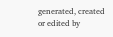generated, created or edited by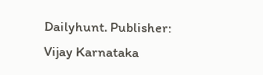Dailyhunt. Publisher: Vijay Karnataka